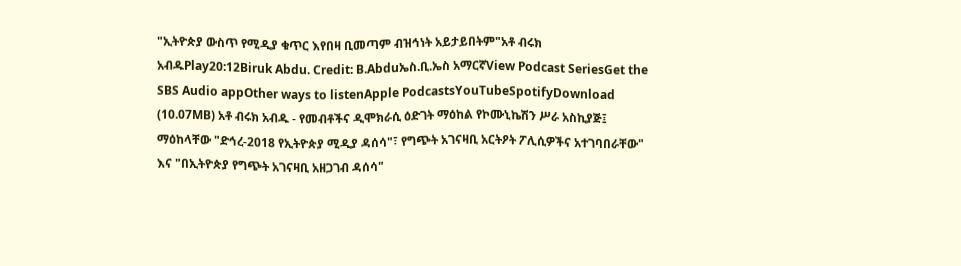"ኢትዮጵያ ውስጥ የሚዲያ ቁጥር እየበዛ ቢመጣም ብዝኅነት አይታይበትም"አቶ ብሩክ አብዱPlay20:12Biruk Abdu. Credit: B.Abduኤስ.ቢ.ኤስ አማርኛView Podcast SeriesGet the SBS Audio appOther ways to listenApple PodcastsYouTubeSpotifyDownload (10.07MB) አቶ ብሩክ አብዱ - የመብቶችና ዲሞክራሲ ዕድገት ማዕከል የኮሙኒኬሽን ሥራ አስኪያጅ፤ ማዕከላቸው "ድኅረ-2018 የኢትዮጵያ ሚዲያ ዳሰሳ"፣ የግጭት አገናዛቢ አርትዖት ፖሊሲዎችና አተገባበራቸው" እና "በኢትዮጵያ የግጭት አገናዛቢ አዘጋገብ ዳሰሳ"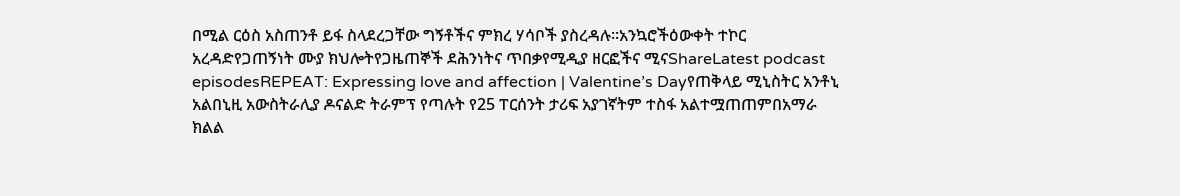በሚል ርዕስ አስጠንቶ ይፋ ስላደረጋቸው ግኝቶችና ምክረ ሃሳቦች ያስረዳሉ።አንኳሮችዕውቀት ተኮር አረዳድየጋጠኝነት ሙያ ክህሎትየጋዜጠኞች ደሕንነትና ጥበቃየሚዲያ ዘርፎችና ሚናShareLatest podcast episodesREPEAT: Expressing love and affection | Valentine’s Dayየጠቅላይ ሚኒስትር አንቶኒ አልበኒዚ አውስትራሊያ ዶናልድ ትራምፕ የጣሉት የ25 ፐርሰንት ታሪፍ አያገኛትም ተስፋ አልተሟጠጠምበአማራ ክልል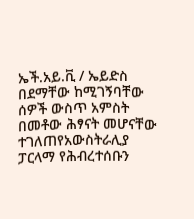ኤች.አይ.ቪ / ኤይድስ በደማቸው ከሚገኝባቸው ሰዎች ውስጥ አምስት በመቶው ሕፃናት መሆናቸው ተገለጠየአውስትራሊያ ፓርላማ የሕብረተሰቡን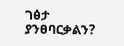ገፅታ ያንፀባርቃልን?